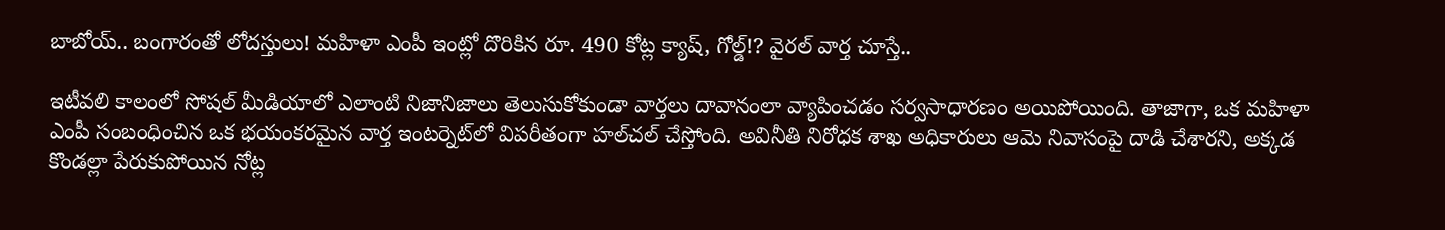బాబోయ్.. బంగారంతో లోదస్తులు! మహిళా ఎంపీ ఇంట్లో దొరికిన రూ. 490 కోట్ల క్యాష్, గోల్డ్‌!? వైరల్ వార్త చూస్తే..

ఇటీవలి కాలంలో సోషల్ మీడియాలో ఎలాంటి నిజానిజాలు తెలుసుకోకుండా వార్తలు దావానంలా వ్యాపించడం సర్వసాధారణం అయిపోయింది. తాజాగా, ఒక మహిళా ఎంపీ సంబంధించిన ఒక భయంకరమైన వార్త ఇంటర్నెట్‌లో విపరీతంగా హల్‌చల్ చేస్తోంది. అవినీతి నిరోధక శాఖ అధికారులు ఆమె నివాసంపై దాడి చేశారని, అక్కడ కొండల్లా పేరుకుపోయిన నోట్ల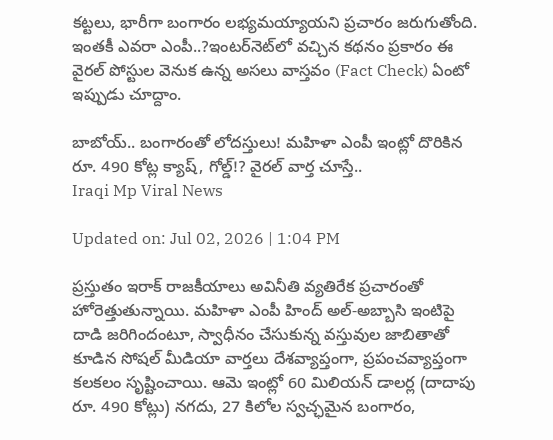కట్టలు, భారీగా బంగారం లభ్యమయ్యాయని ప్రచారం జరుగుతోంది. ఇంతకీ ఎవరా ఎంపీ..?ఇంటర్‌నెట్‌లో వచ్చిన కథనం ప్రకారం ఈ వైరల్ పోస్టుల వెనుక ఉన్న అసలు వాస్తవం (Fact Check) ఏంటో ఇప్పుడు చూద్దాం.

బాబోయ్.. బంగారంతో లోదస్తులు! మహిళా ఎంపీ ఇంట్లో దొరికిన రూ. 490 కోట్ల క్యాష్, గోల్డ్‌!? వైరల్ వార్త చూస్తే..
Iraqi Mp Viral News

Updated on: Jul 02, 2026 | 1:04 PM

ప్రస్తుతం ఇరాక్ రాజకీయాలు అవినీతి వ్యతిరేక ప్రచారంతో హోరెత్తుతున్నాయి. మహిళా ఎంపీ హింద్ అల్-అబ్బాసి ఇంటిపై దాడి జరిగిందంటూ, స్వాధీనం చేసుకున్న వస్తువుల జాబితాతో కూడిన సోషల్ మీడియా వార్తలు దేశవ్యాప్తంగా, ప్రపంచవ్యాప్తంగా కలకలం సృష్టించాయి. ఆమె ఇంట్లో 60 మిలియన్ డాలర్ల (దాదాపు రూ. 490 కోట్లు) నగదు, 27 కిలోల స్వచ్ఛమైన బంగారం,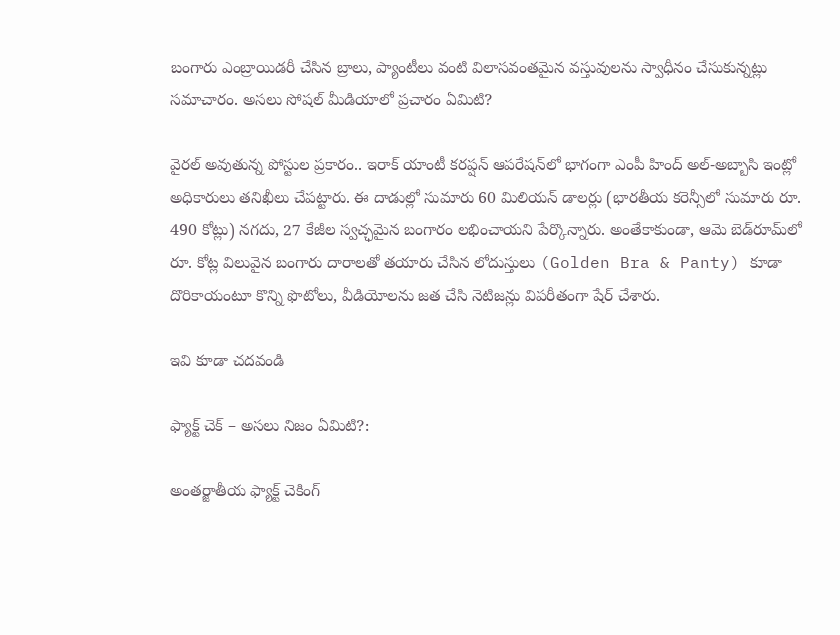బంగారు ఎంబ్రాయిడరీ చేసిన బ్రాలు, ప్యాంటీలు వంటి విలాసవంతమైన వస్తువులను స్వాధీనం చేసుకున్నట్లు సమాచారం. అసలు సోషల్ మీడియాలో ప్రచారం ఏమిటి?

వైరల్ అవుతున్న పోస్టుల ప్రకారం.. ఇరాక్ యాంటీ కరప్షన్ ఆపరేషన్‌లో భాగంగా ఎంపీ హింద్ అల్-అబ్బాసి ఇంట్లో అధికారులు తనిఖీలు చేపట్టారు. ఈ దాడుల్లో సుమారు 60 మిలియన్ డాలర్లు (భారతీయ కరెన్సీలో సుమారు రూ. 490 కోట్లు) నగదు, 27 కేజీల స్వచ్ఛమైన బంగారం లభించాయని పేర్కొన్నారు. అంతేకాకుండా, ఆమె బెడ్‌రూమ్‌లో రూ. కోట్ల విలువైన బంగారు దారాలతో తయారు చేసిన లోదుస్తులు (Golden Bra & Panty) కూడా దొరికాయంటూ కొన్ని ఫొటోలు, వీడియోలను జత చేసి నెటిజన్లు విపరీతంగా షేర్ చేశారు.

ఇవి కూడా చదవండి

ఫ్యాక్ట్ చెక్ – అసలు నిజం ఏమిటి?:

అంతర్జాతీయ ఫ్యాక్ట్ చెకింగ్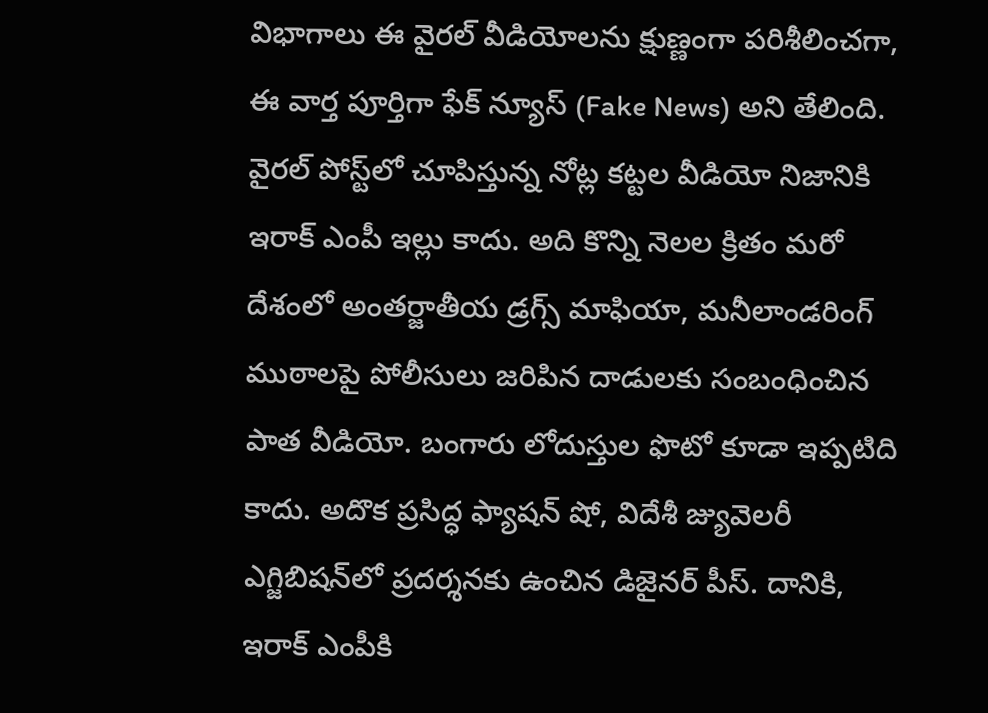విభాగాలు ఈ వైరల్ వీడియోలను క్షుణ్ణంగా పరిశీలించగా, ఈ వార్త పూర్తిగా ఫేక్‌ న్యూస్‌ (Fake News) అని తేలింది. వైరల్ పోస్ట్‌లో చూపిస్తున్న నోట్ల కట్టల వీడియో నిజానికి ఇరాక్ ఎంపీ ఇల్లు కాదు. అది కొన్ని నెలల క్రితం మరో దేశంలో అంతర్జాతీయ డ్రగ్స్ మాఫియా, మనీలాండరింగ్ ముఠాలపై పోలీసులు జరిపిన దాడులకు సంబంధించిన పాత వీడియో. బంగారు లోదుస్తుల ఫొటో కూడా ఇప్పటిది కాదు. అదొక ప్రసిద్ధ ఫ్యాషన్ షో, విదేశీ జ్యువెలరీ ఎగ్జిబిషన్‌లో ప్రదర్శనకు ఉంచిన డిజైనర్ పీస్. దానికి, ఇరాక్ ఎంపీకి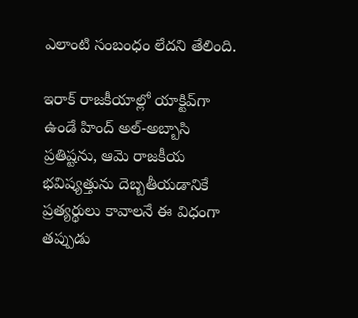ఎలాంటి సంబంధం లేదని తేలింది.

ఇరాక్ రాజకీయాల్లో యాక్టివ్‌గా ఉండే హింద్ అల్-అబ్బాసి ప్రతిష్టను, ఆమె రాజకీయ భవిష్యత్తును దెబ్బతీయడానికే ప్రత్యర్థులు కావాలనే ఈ విధంగా తప్పుడు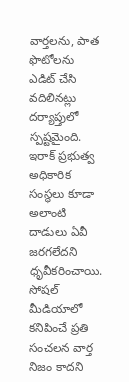వార్తలను, పాత ఫొటోలను ఎడిట్ చేసి వదిలినట్లు దర్యాప్తులో స్పష్టమైంది. ఇరాక్ ప్రభుత్వ అధికారిక సంస్థలు కూడా అలాంటి దాడులు ఏవీ జరగలేదని ధృవీకరించాయి. సోషల్ మీడియాలో కనిపించే ప్రతి సంచలన వార్త నిజం కాదని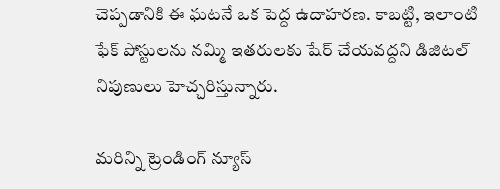చెప్పడానికి ఈ ఘటనే ఒక పెద్ద ఉదాహరణ. కాబట్టి, ఇలాంటి ఫేక్ పోస్టులను నమ్మి ఇతరులకు షేర్ చేయవద్దని డిజిటల్ నిపుణులు హెచ్చరిస్తున్నారు.

మరిన్ని ట్రెండింగ్ న్యూస్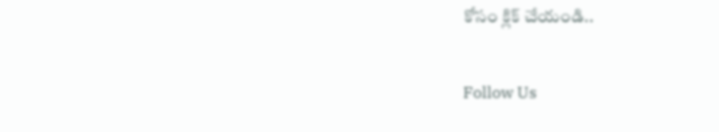కోసం క్లిక్ చేయండి..

Follow Us